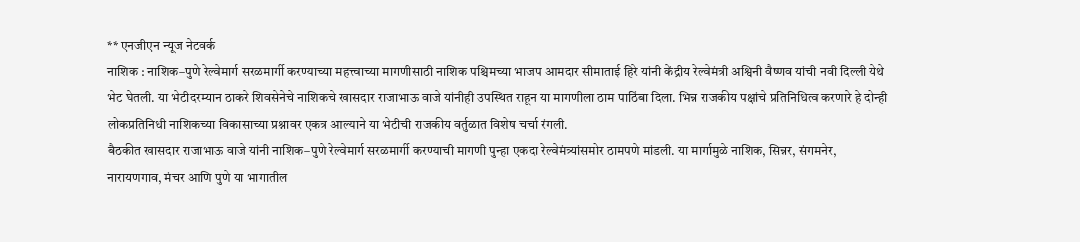** एनजीएन न्यूज नेटवर्क
नाशिक : नाशिक–पुणे रेल्वेमार्ग सरळमार्गी करण्याच्या महत्त्वाच्या मागणीसाठी नाशिक पश्चिमच्या भाजप आमदार सीमाताई हिरे यांनी केंद्रीय रेल्वेमंत्री अश्विनी वैष्णव यांची नवी दिल्ली येथे भेट घेतली. या भेटीदरम्यान ठाकरे शिवसेनेचे नाशिकचे खासदार राजाभाऊ वाजे यांनीही उपस्थित राहून या मागणीला ठाम पाठिंबा दिला. भिन्न राजकीय पक्षांचे प्रतिनिधित्व करणारे हे दोन्ही लोकप्रतिनिधी नाशिकच्या विकासाच्या प्रश्नावर एकत्र आल्याने या भेटीची राजकीय वर्तुळात विशेष चर्चा रंगली.
बैठकीत खासदार राजाभाऊ वाजे यांनी नाशिक–पुणे रेल्वेमार्ग सरळमार्गी करण्याची मागणी पुन्हा एकदा रेल्वेमंत्र्यांसमोर ठामपणे मांडली. या मार्गामुळे नाशिक, सिन्नर, संगमनेर, नारायणगाव, मंचर आणि पुणे या भागातील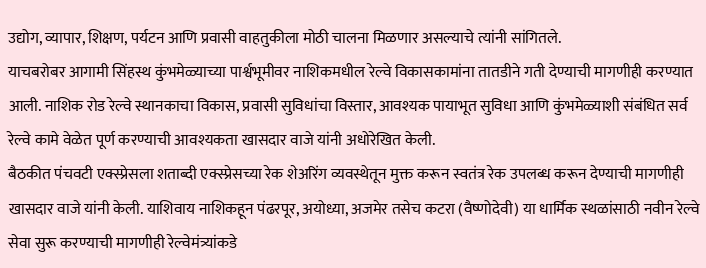उद्योग, व्यापार, शिक्षण, पर्यटन आणि प्रवासी वाहतुकीला मोठी चालना मिळणार असल्याचे त्यांनी सांगितले.
याचबरोबर आगामी सिंहस्थ कुंभमेळ्याच्या पार्श्वभूमीवर नाशिकमधील रेल्वे विकासकामांना तातडीने गती देण्याची मागणीही करण्यात आली. नाशिक रोड रेल्वे स्थानकाचा विकास, प्रवासी सुविधांचा विस्तार, आवश्यक पायाभूत सुविधा आणि कुंभमेळ्याशी संबंधित सर्व रेल्वे कामे वेळेत पूर्ण करण्याची आवश्यकता खासदार वाजे यांनी अधोरेखित केली.
बैठकीत पंचवटी एक्स्प्रेसला शताब्दी एक्स्प्रेसच्या रेक शेअरिंग व्यवस्थेतून मुक्त करून स्वतंत्र रेक उपलब्ध करून देण्याची मागणीही खासदार वाजे यांनी केली. याशिवाय नाशिकहून पंढरपूर, अयोध्या, अजमेर तसेच कटरा (वैष्णोदेवी) या धार्मिक स्थळांसाठी नवीन रेल्वे सेवा सुरू करण्याची मागणीही रेल्वेमंत्र्यांकडे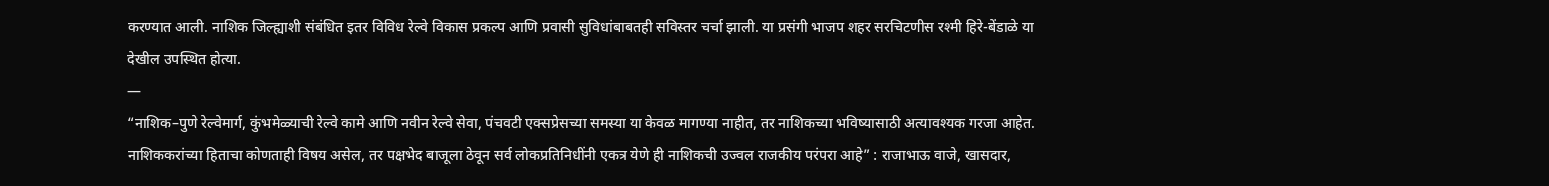करण्यात आली. नाशिक जिल्ह्याशी संबंधित इतर विविध रेल्वे विकास प्रकल्प आणि प्रवासी सुविधांबाबतही सविस्तर चर्चा झाली. या प्रसंगी भाजप शहर सरचिटणीस रश्मी हिरे-बेंडाळे या देखील उपस्थित होत्या.
—
“नाशिक–पुणे रेल्वेमार्ग, कुंभमेळ्याची रेल्वे कामे आणि नवीन रेल्वे सेवा, पंचवटी एक्सप्रेसच्या समस्या या केवळ मागण्या नाहीत, तर नाशिकच्या भविष्यासाठी अत्यावश्यक गरजा आहेत. नाशिककरांच्या हिताचा कोणताही विषय असेल, तर पक्षभेद बाजूला ठेवून सर्व लोकप्रतिनिधींनी एकत्र येणे ही नाशिकची उज्वल राजकीय परंपरा आहे” : राजाभाऊ वाजे, खासदार,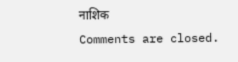नाशिक
Comments are closed.